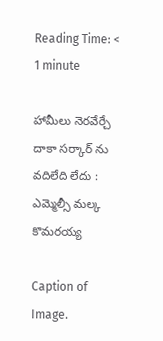Reading Time: < 1 minute

హామీలు నెరవేర్చే దాకా సర్కార్ ను వదిలేది లేదు : ఎమ్మెల్సీ మల్క కొమరయ్య

Caption of Image.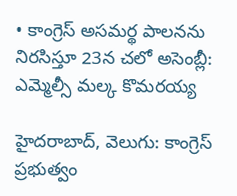• కాంగ్రెస్ అసమర్థ పాలనను నిరసిస్తూ 23న చలో అసెంబ్లీ: ఎమ్మెల్సీ మల్క కొమరయ్య

హైదరాబాద్, వెలుగు: కాంగ్రెస్ ప్రభుత్వం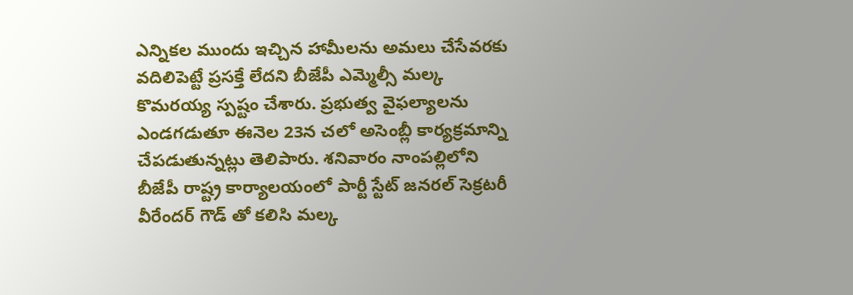ఎన్నికల ముందు ఇచ్చిన హామీలను అమలు చేసేవరకు వదిలిపెట్టే ప్రసక్తే లేదని బీజేపీ ఎమ్మెల్సీ మల్క కొమరయ్య స్పష్టం చేశారు. ప్రభుత్వ వైఫల్యాలను ఎండగడుతూ ఈనెల 23న చలో అసెంబ్లీ కార్యక్రమాన్ని చేపడుతున్నట్లు తెలిపారు. శనివారం నాంపల్లిలోని బీజేపీ రాష్ట్ర కార్యాలయంలో పార్టీ స్టేట్ జనరల్ సెక్రటరీ వీరేందర్ గౌడ్ తో కలిసి మల్క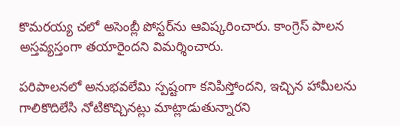కొమరయ్య చలో అసెంబ్లీ పోస్టర్‌‌‌‌‌‌‌‌ను ఆవిష్కరించారు. కాంగ్రెస్ పాలన అస్తవ్యస్తంగా తయారైందని విమర్శించారు.

పరిపాలనలో అనుభవలేమి స్పష్టంగా కనిపిస్తోందని, ఇచ్చిన హామీలను గాలికొదిలేసి నోటికొచ్చినట్లు మాట్లాడుతున్నారని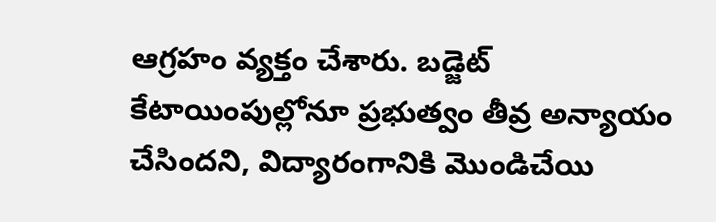ఆగ్రహం వ్యక్తం చేశారు. బడ్జెట్ కేటాయింపుల్లోనూ ప్రభుత్వం తీవ్ర అన్యాయం చేసిందని, విద్యారంగానికి మొండిచేయి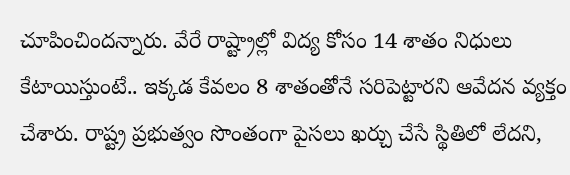చూపించిందన్నారు. వేరే రాష్ట్రాల్లో విద్య కోసం 14 శాతం నిధులు కేటాయిస్తుంటే.. ఇక్కడ కేవలం 8 శాతంతోనే సరిపెట్టారని ఆవేదన వ్యక్తం చేశారు. రాష్ట్ర ప్రభుత్వం సొంతంగా పైసలు ఖర్చు చేసే స్థితిలో లేదని,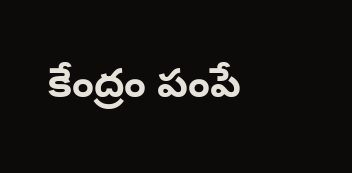కేంద్రం పంపే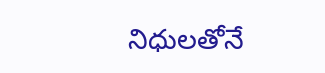నిధులతోనే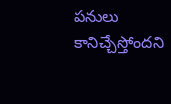పనులు కానిచ్చేస్తోందని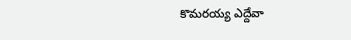కొమరయ్య ఎద్దేవా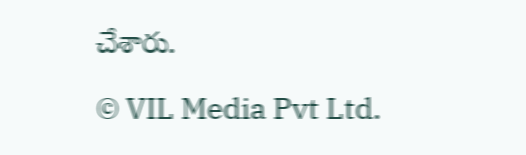చేశారు.

© VIL Media Pvt Ltd.